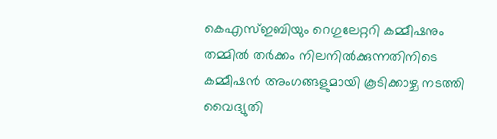കെഎസ്ഇബിയും റെഗുലേറ്ററി കമ്മീഷനും തമ്മിൽ തര്‍ക്കം നിലനിൽക്കുന്നതിനിടെ കമ്മീഷൻ അംഗങ്ങളുമായി കൂടിക്കാഴ്ച നടത്തി വൈദ്യുതി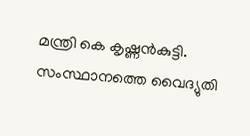മന്ത്രി കെ കൃഷ്ണൻകുട്ടി. സംസ്ഥാനത്തെ വൈദ്യുതി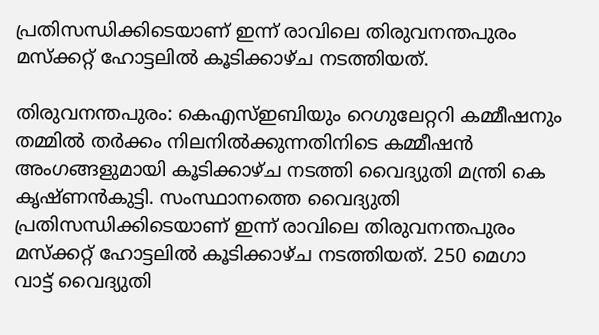പ്രതിസന്ധിക്കിടെയാണ് ഇന്ന് രാവിലെ തിരുവനന്തപുരം മസ്ക്കറ്റ് ഹോട്ടലിൽ കൂടിക്കാഴ്ച നടത്തിയത്.

തിരുവനന്തപുരം: കെഎസ്ഇബിയും റെഗുലേറ്ററി കമ്മീഷനും തമ്മിൽ തര്‍ക്കം നിലനിൽക്കുന്നതിനിടെ കമ്മീഷൻ അംഗങ്ങളുമായി കൂടിക്കാഴ്ച നടത്തി വൈദ്യുതി മന്ത്രി കെ കൃഷ്ണൻകുട്ടി. സംസ്ഥാനത്തെ വൈദ്യുതി പ്രതിസന്ധിക്കിടെയാണ് ഇന്ന് രാവിലെ തിരുവനന്തപുരം മസ്ക്കറ്റ് ഹോട്ടലിൽ കൂടിക്കാഴ്ച നടത്തിയത്. 250 മെഗാ വാട്ട് വൈദ്യുതി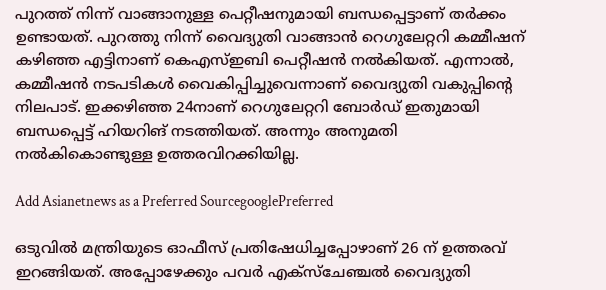പുറത്ത് നിന്ന് വാങ്ങാനുള്ള പെറ്റീഷനുമായി ബന്ധപ്പെട്ടാണ് തർക്കം ഉണ്ടായത്. പുറത്തു നിന്ന് വൈദ്യുതി വാങ്ങാൻ റെഗുലേറ്ററി കമ്മീഷന് കഴിഞ്ഞ എട്ടിനാണ് കെഎസ്ഇബി പെറ്റീഷൻ നൽകിയത്. എന്നാൽ, കമ്മീഷൻ നടപടികള്‍ വൈകിപ്പിച്ചുവെന്നാണ് വൈദ്യുതി വകുപ്പിന്‍റെ നിലപാട്. ഇക്കഴിഞ്ഞ 24നാണ് റെഗുലേറ്ററി ബോര്‍ഡ് ഇതുമായി ബന്ധപ്പെട്ട് ഹിയറിങ് നടത്തിയത്. അന്നും അനുമതി നൽകികൊണ്ടുള്ള ഉത്തരവിറക്കിയില്ല.

Add Asianetnews as a Preferred SourcegooglePreferred

ഒടുവിൽ മന്ത്രിയുടെ ഓഫീസ് പ്രതിഷേധിച്ചപ്പോഴാണ് 26 ന് ഉത്തരവ് ഇറങ്ങിയത്. അപ്പോഴേക്കും പവർ എക്സ്ചേഞ്ചൽ വൈദ്യുതി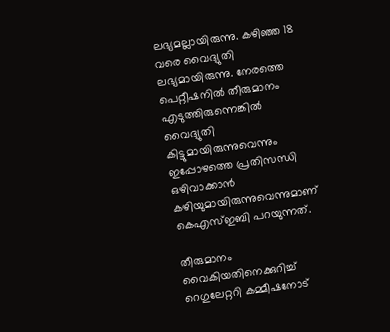ലഭ്യമല്ലായിരുന്നു. കഴിഞ്ഞ 18 വരെ വൈദ്യുതി ലഭ്യമായിരുന്നു. നേരത്തെ പെറ്റീഷനിൽ തീരുമാനം എടുത്തിരുന്നെങ്കിൽ വൈദ്യുതി കിട്ടുമായിരുന്നുവെന്നും ഇപ്പോഴത്തെ പ്രതിസന്ധി ഒഴിവാക്കാൻ കഴിയുമായിരുന്നുവെന്നുമാണ് കെഎസ്ഇബി പറയുന്നത്.

തീരുമാനം വൈകിയതിനെക്കുറിച്ച് റെഗുലേറ്ററി കമ്മീഷനോട്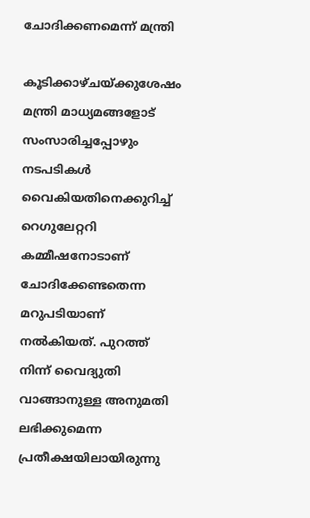ചോദിക്കണമെന്ന് മന്ത്രി

കൂടിക്കാഴ്ചയ്ക്കുശേഷം മന്ത്രി മാധ്യമങ്ങളോട് സംസാരിച്ചപ്പോഴും നടപടികള്‍ വൈകിയതിനെക്കുറിച്ച് റെഗുലേറ്ററി കമ്മീഷനോടാണ് ചോദിക്കേണ്ടതെന്ന മറുപടിയാണ് നൽകിയത്. പുറത്ത് നിന്ന് വൈദ്യുതി വാങ്ങാനുള്ള അനുമതി ലഭിക്കുമെന്ന പ്രതീക്ഷയിലായിരുന്നു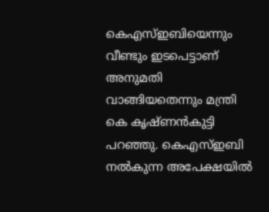കെഎസ്ഇബിയെന്നും വീണ്ടും ഇടപെട്ടാണ് അനുമതി വാങ്ങിയതെന്നും മന്ത്രി കെ കൃഷ്ണൻകുട്ടി പറഞ്ഞു. കെഎസ്ഇബി നൽകുന്ന അപേക്ഷയിൽ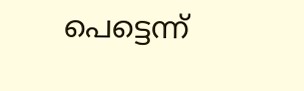പെട്ടെന്ന്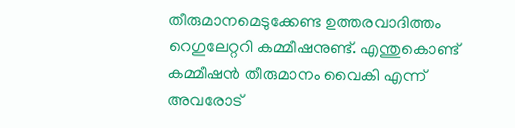തീരുമാനമെടുക്കേണ്ട ഉത്തരവാദിത്തം റെഗുലേറ്ററി കമ്മീഷനുണ്ട്. എന്തുകൊണ്ട് കമ്മീഷൻ തീരുമാനം വൈകി എന്ന് അവരോട്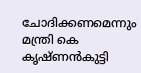ചോദിക്കണമെന്നും മന്ത്രി കെ കൃഷ്ണൻകുട്ടി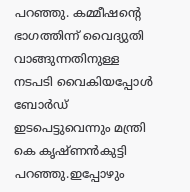പറഞ്ഞു. കമ്മീഷന്‍റെ ഭാഗത്തിന്ന് വൈദ്യുതി വാങ്ങുന്നതിനുള്ള നടപടി വൈകിയപ്പോൾ ബോർഡ് ഇടപെട്ടുവെന്നും മന്ത്രി കെ കൃഷ്ണൻകുട്ടി പറഞ്ഞു.ഇപ്പോഴും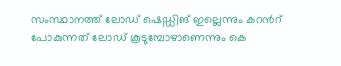സംസ്ഥാനത്ത് ലോഡ് ഷെഡ്ഡിങ് ഇല്ലെന്നും കറന്‍റ് പോകുന്നത് ലോഡ് കൂടുമ്പോഴാണെന്നും കെ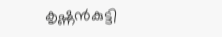കൃഷ്ണൻകുട്ടി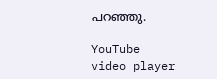പറഞ്ഞു.

YouTube video player